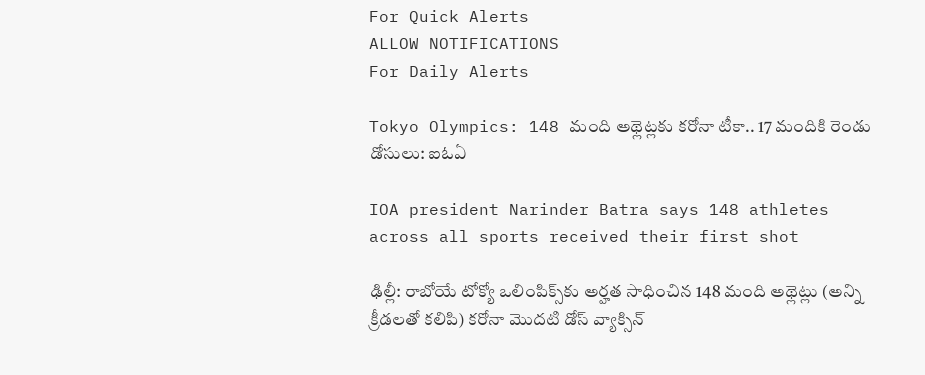For Quick Alerts
ALLOW NOTIFICATIONS
For Daily Alerts

Tokyo Olympics: 148 మంది అథ్లెట్లకు కరోనా టీకా.. 17 మందికి రెండు డోసులు: ఐఓఏ

IOA president Narinder Batra says 148 athletes across all sports received their first shot

ఢిల్లీ: రాబోయే టోక్యో ఒలింపిక్స్‌కు అర్హత సాధించిన 148 మంది అథ్లెట్లు (అన్ని క్రీడలతో కలిపి) కరోనా మొదటి డోస్ వ్యాక్సిన్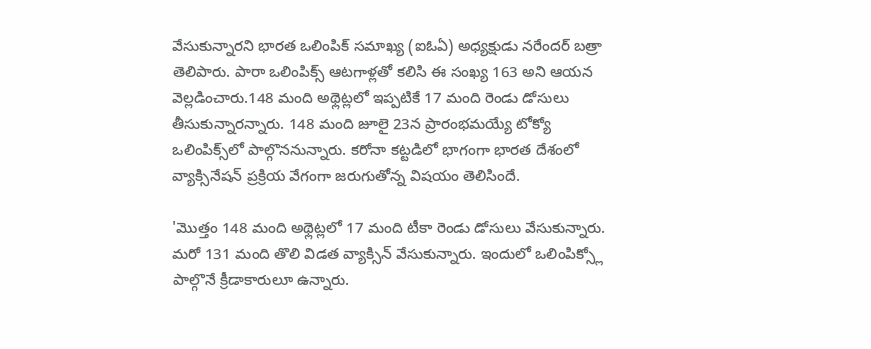వేసుకున్నారని భారత ఒలింపిక్ సమాఖ్య (ఐఓఏ) అధ్యక్షుడు నరేందర్ బత్రా తెలిపారు. పారా ఒలింపిక్స్ ఆటగాళ్లతో కలిసి ఈ సంఖ్య 163 అని ఆయన వెల్లడించారు.148 మంది అథ్లెట్లలో ఇప్పటికే 17 మంది రెండు డోసులు తీసుకున్నారన్నారు. 148 మంది జూలై 23న ప్రారంభమయ్యే టోక్యో ఒలింపిక్స్‌లో పాల్గొననున్నారు. కరోనా కట్టడిలో భాగంగా భారత దేశంలో వ్యాక్సినేషన్ ప్రక్రియ వేగంగా జరుగుతోన్న విషయం తెలిసిందే.

'మొత్తం 148 మంది అథ్లెట్లలో 17 మంది టీకా రెండు డోసులు వేసుకున్నారు. మరో 131 మంది తొలి విడత వ్యాక్సిన్ వేసుకున్నారు. ఇందులో ఒలింపిక్స్లో పాల్గొనే క్రీడాకారులూ ఉన్నారు.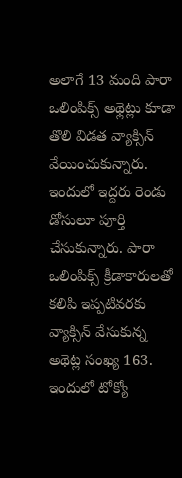అలాగే 13 మంది పారా ఒలింపిక్స్ అథ్లెట్లు కూడా తొలి విడత వ్యాక్సిన్ వేయించుకున్నారు. ఇందులో ఇద్దరు రెండు డోసులూ పూర్తి చేసుకున్నారు. పారా ఒలింపిక్స్ క్రీడాకారులతో కలిపి ఇప్పటివరకు వ్యాక్సిన్ వేసుకున్న అథెట్ల సంఖ్య 163. ఇందులో టోక్యో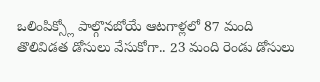ఒలింపిక్స్లో పాల్గొనబోయే ఆటగాళ్లలో 87 మంది తొలివిడత డోసులు వేసుకోగా.. 23 మంది రెండు డోసులు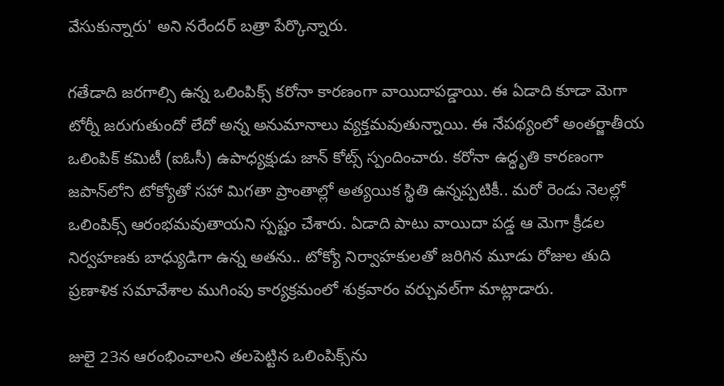వేసుకున్నారు' అని నరేందర్ బత్రా పేర్కొన్నారు.

గతేడాది జరగాల్సి ఉన్న ఒలింపిక్స్ కరోనా కారణంగా వాయిదాపడ్డాయి. ఈ ఏడాది కూడా మెగా టోర్నీ జరుగుతుందో లేదో అన్న అనుమానాలు వ్యక్తమవుతున్నాయి. ఈ నేపథ్యంలో అంతర్జాతీయ ఒలింపిక్‌ కమిటీ (ఐఓసీ) ఉపాధ్యక్షుడు జాన్‌ కోట్స్‌ స్పందించారు. కరోనా ఉద్ధృతి కారణంగా జపాన్‌లోని టోక్యోతో సహా మిగతా ప్రాంతాల్లో అత్యయిక స్థితి ఉన్నప్పటికీ.. మరో రెండు నెలల్లో ఒలింపిక్స్‌ ఆరంభమవుతాయని స్పష్టం చేశారు. ఏడాది పాటు వాయిదా పడ్డ ఆ మెగా క్రీడల నిర్వహణకు బాధ్యుడిగా ఉన్న అతను.. టోక్యో నిర్వాహకులతో జరిగిన మూడు రోజుల తుది ప్రణాళిక సమావేశాల ముగింపు కార్యక్రమంలో శుక్రవారం వర్చువల్‌గా మాట్లాడారు.

జులై 23న ఆరంభించాలని తలపెట్టిన ఒలింపిక్స్‌ను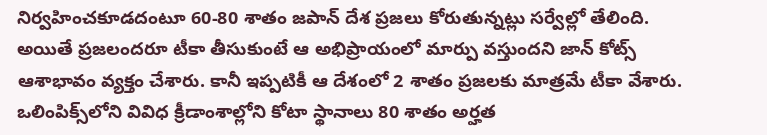నిర్వహించకూడదంటూ 60-80 శాతం జపాన్‌ దేశ ప్రజలు కోరుతున్నట్లు సర్వేల్లో తేలింది. అయితే ప్రజలందరూ టీకా తీసుకుంటే ఆ అభిప్రాయంలో మార్పు వస్తుందని జాన్‌ కోట్స్‌ ఆశాభావం వ్యక్తం చేశారు. కానీ ఇప్పటికీ ఆ దేశంలో 2 శాతం ప్రజలకు మాత్రమే టీకా వేశారు. ఒలింపిక్స్‌లోని వివిధ క్రీడాంశాల్లోని కోటా స్థానాలు 80 శాతం అర్హత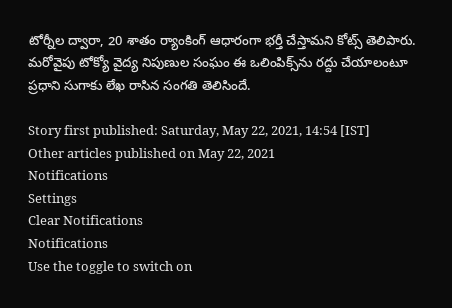టోర్నీల ద్వారా, 20 శాతం ర్యాంకింగ్‌ ఆధారంగా భర్తీ చేస్తామని కోట్స్‌ తెలిపారు. మరోవైపు టోక్యో వైద్య నిపుణుల సంఘం ఈ ఒలింపిక్స్‌ను రద్దు చేయాలంటూ ప్రధాని సుగాకు లేఖ రాసిన సంగతి తెలిసిందే.

Story first published: Saturday, May 22, 2021, 14:54 [IST]
Other articles published on May 22, 2021
Notifications
Settings
Clear Notifications
Notifications
Use the toggle to switch on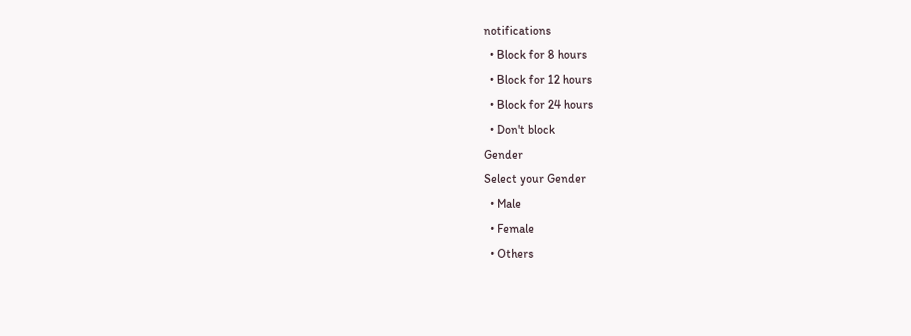notifications
  • Block for 8 hours
  • Block for 12 hours
  • Block for 24 hours
  • Don't block
Gender
Select your Gender
  • Male
  • Female
  • Others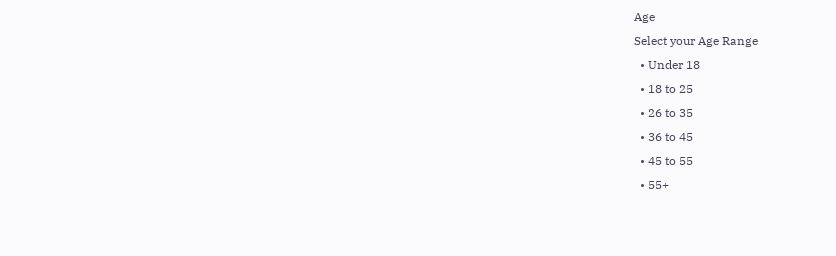Age
Select your Age Range
  • Under 18
  • 18 to 25
  • 26 to 35
  • 36 to 45
  • 45 to 55
  • 55+